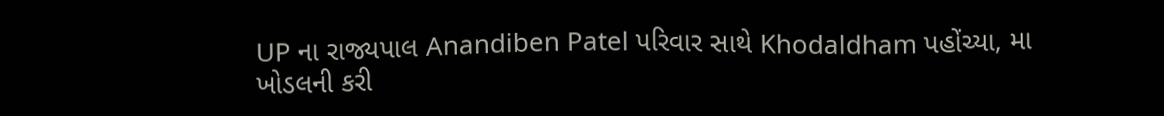UP ના રાજ્યપાલ Anandiben Patel પરિવાર સાથે Khodaldham પહોંચ્યા, મા ખોડલની કરી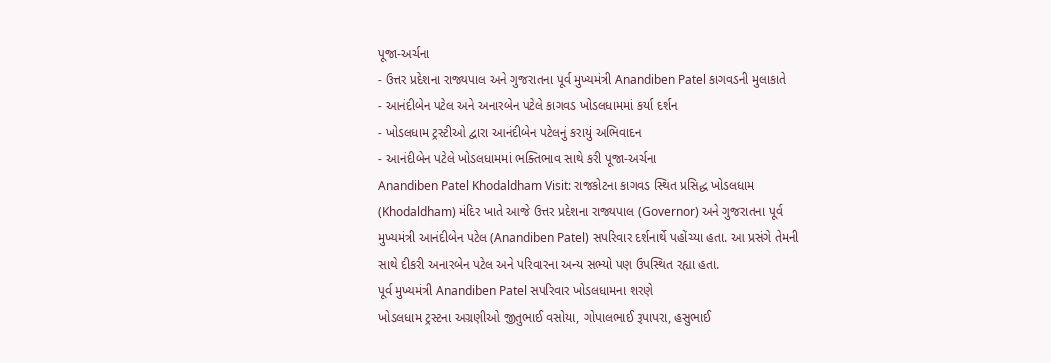પૂજા-અર્ચના
- ઉત્તર પ્રદેશના રાજ્યપાલ અને ગુજરાતના પૂર્વ મુખ્યમંત્રી Anandiben Patel કાગવડની મુલાકાતે
- આનંદીબેન પટેલ અને અનારબેન પટેલે કાગવડ ખોડલધામમાં કર્યા દર્શન
- ખોડલધામ ટ્રસ્ટીઓ દ્વારા આનંદીબેન પટેલનું કરાયું અભિવાદન
- આનંદીબેન પટેલે ખોડલધામમાં ભક્તિભાવ સાથે કરી પૂજા-અર્ચના
Anandiben Patel Khodaldham Visit: રાજકોટના કાગવડ સ્થિત પ્રસિદ્ધ ખોડલધામ (Khodaldham) મંદિર ખાતે આજે ઉત્તર પ્રદેશના રાજ્યપાલ (Governor) અને ગુજરાતના પૂર્વ મુખ્યમંત્રી આનંદીબેન પટેલ (Anandiben Patel) સપરિવાર દર્શનાર્થે પહોંચ્યા હતા. આ પ્રસંગે તેમની સાથે દીકરી અનારબેન પટેલ અને પરિવારના અન્ય સભ્યો પણ ઉપસ્થિત રહ્યા હતા.
પૂર્વ મુખ્યમંત્રી Anandiben Patel સપરિવાર ખોડલધામના શરણે
ખોડલધામ ટ્રસ્ટના અગ્રણીઓ જીતુભાઈ વસોયા, ગોપાલભાઈ રૂપાપરા, હસુભાઈ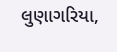લુણાગરિયા,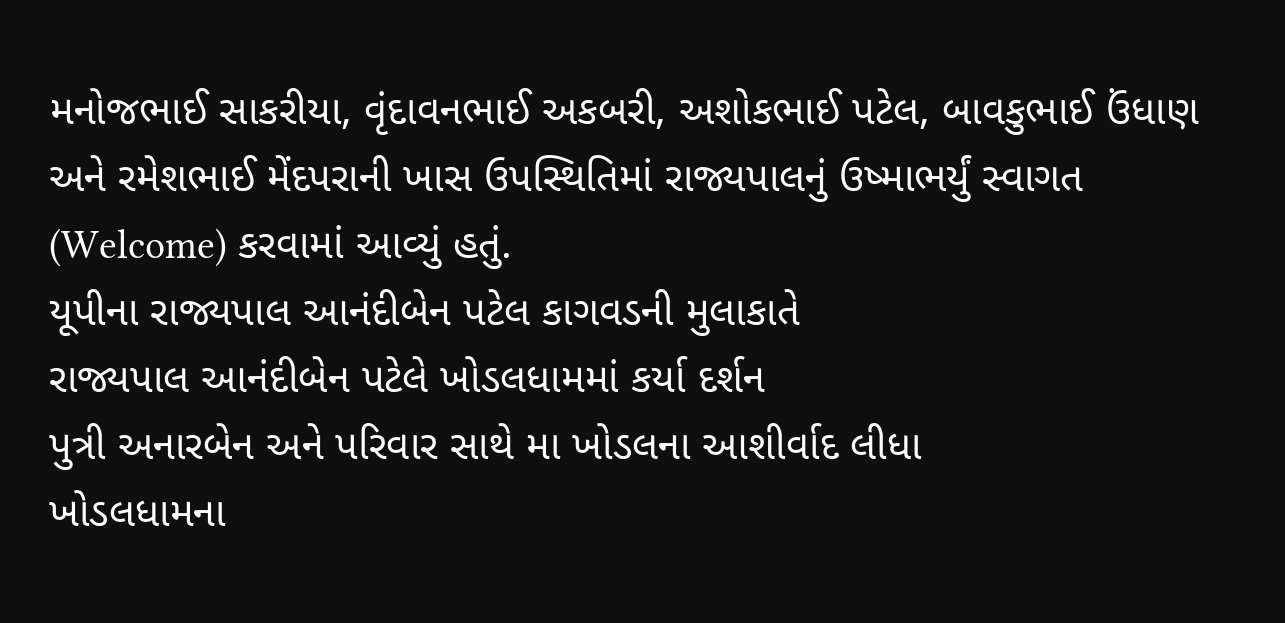મનોજભાઈ સાકરીયા, વૃંદાવનભાઈ અકબરી, અશોકભાઈ પટેલ, બાવકુભાઈ ઉંધાણ અને રમેશભાઈ મેંદપરાની ખાસ ઉપસ્થિતિમાં રાજ્યપાલનું ઉષ્માભર્યું સ્વાગત (Welcome) કરવામાં આવ્યું હતું.
યૂપીના રાજ્યપાલ આનંદીબેન પટેલ કાગવડની મુલાકાતે
રાજ્યપાલ આનંદીબેન પટેલે ખોડલધામમાં કર્યા દર્શન
પુત્રી અનારબેન અને પરિવાર સાથે મા ખોડલના આશીર્વાદ લીધા
ખોડલધામના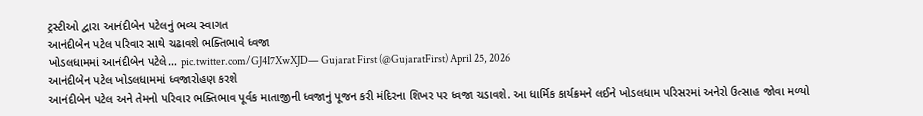ટ્રસ્ટીઓ દ્વારા આનંદીબેન પટેલનું ભવ્ય સ્વાગત
આનંદીબેન પટેલ પરિવાર સાથે ચઢાવશે ભક્તિભાવે ધ્વજા
ખોડલધામમાં આનંદીબેન પટેલે… pic.twitter.com/GJ4I7XwXJD— Gujarat First (@GujaratFirst) April 25, 2026
આનંદીબેન પટેલ ખોડલધામમાં ધ્વજારોહણ કરશે
આનંદીબેન પટેલ અને તેમનો પરિવાર ભક્તિભાવ પૂર્વક માતાજીની ધ્વજાનું પૂજન કરી મંદિરના શિખર પર ધ્વજા ચડાવશે. આ ધાર્મિક કાર્યક્રમને લઈને ખોડલધામ પરિસરમાં અનેરો ઉત્સાહ જોવા મળ્યો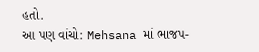હતો.
આ પણ વાંચો: Mehsana માં ભાજપ-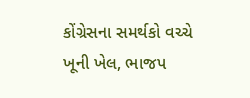કોંગ્રેસના સમર્થકો વચ્ચે ખૂની ખેલ, ભાજપ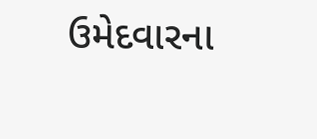ઉમેદવારના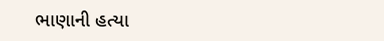ભાણાની હત્યા